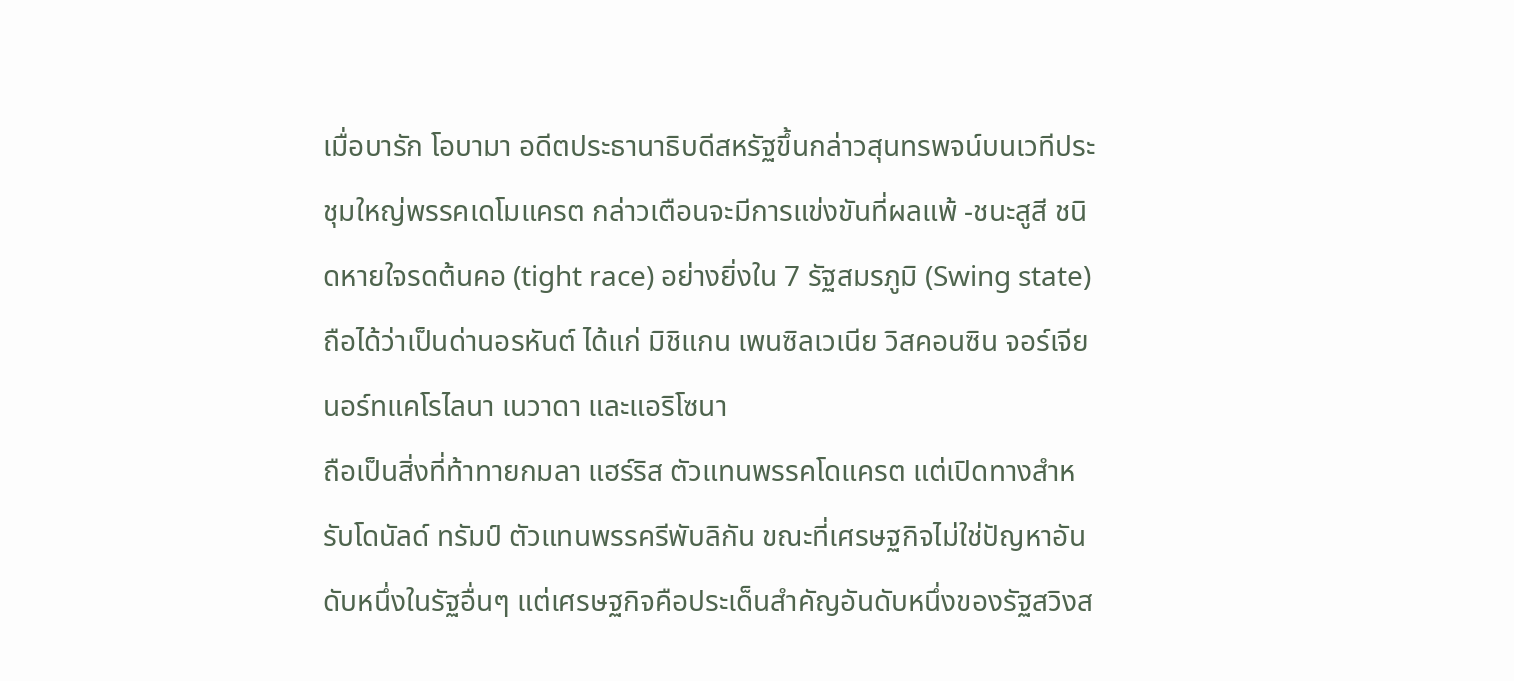เมื่อบารัก โอบามา อดีตประธานาธิบดีสหรัฐขึ้นกล่าวสุนทรพจน์บนเวทีประชุมใหญ่พรรคเดโมแครต กล่าวเตือนจะมีการแข่งขันที่ผลแพ้ -ชนะสูสี ชนิดหายใจรดต้นคอ (tight race) อย่างยิ่งใน 7 รัฐสมรภูมิ (Swing state) ถือได้ว่าเป็นด่านอรหันต์ ได้แก่ มิชิแกน เพนซิลเวเนีย วิสคอนซิน จอร์เจีย นอร์ทแคโรไลนา เนวาดา และแอริโซนา
ถือเป็นสิ่งที่ท้าทายกมลา แฮร์ริส ตัวแทนพรรคโดแครต แต่เปิดทางสำหรับโดนัลด์ ทรัมป์ ตัวแทนพรรครีพับลิกัน ขณะที่เศรษฐกิจไม่ใช่ปัญหาอันดับหนึ่งในรัฐอื่นๆ แต่เศรษฐกิจคือประเด็นสำคัญอันดับหนึ่งของรัฐสวิงส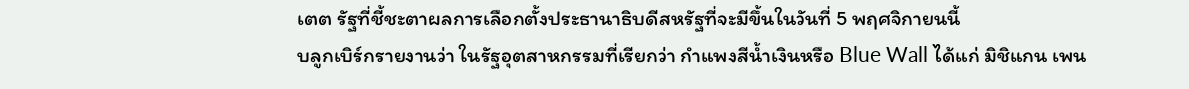เตต รัฐที่ชี้ชะตาผลการเลือกตั้งประธานาธิบดีสหรัฐที่จะมีขึ้นในวันที่ 5 พฤศจิกายนนี้
บลูกเบิร์กรายงานว่า ในรัฐอุตสาหกรรมที่เรียกว่า กำแพงสีน้ำเงินหรือ Blue Wall ได้แก่ มิชิแกน เพน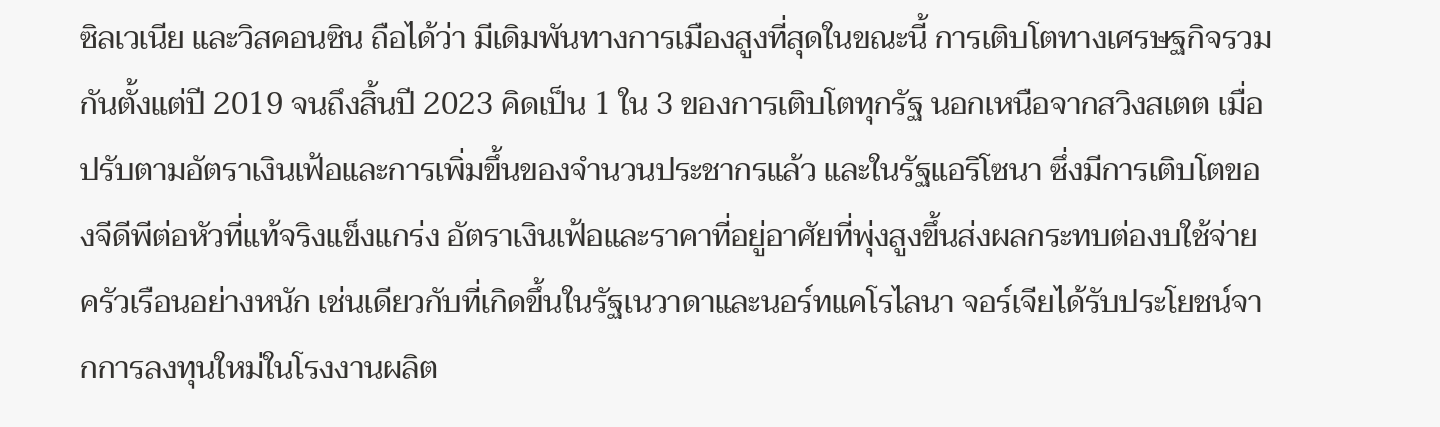ซิลเวเนีย และวิสคอนซิน ถือได้ว่า มีเดิมพันทางการเมืองสูงที่สุดในขณะนี้ การเติบโตทางเศรษฐกิจรวมกันตั้งแต่ปี 2019 จนถึงสิ้นปี 2023 คิดเป็น 1 ใน 3 ของการเติบโตทุกรัฐ นอกเหนือจากสวิงสเตต เมื่อปรับตามอัตราเงินเฟ้อและการเพิ่มขึ้นของจำนวนประชากรแล้ว และในรัฐแอริโซนา ซึ่งมีการเติบโตของจีดีพีต่อหัวที่แท้จริงแข็งแกร่ง อัตราเงินเฟ้อและราคาที่อยู่อาศัยที่พุ่งสูงขึ้นส่งผลกระทบต่องบใช้จ่ายครัวเรือนอย่างหนัก เช่นเดียวกับที่เกิดขึ้นในรัฐเนวาดาและนอร์ทแคโรไลนา จอร์เจียได้รับประโยชน์จากการลงทุนใหม่ในโรงงานผลิต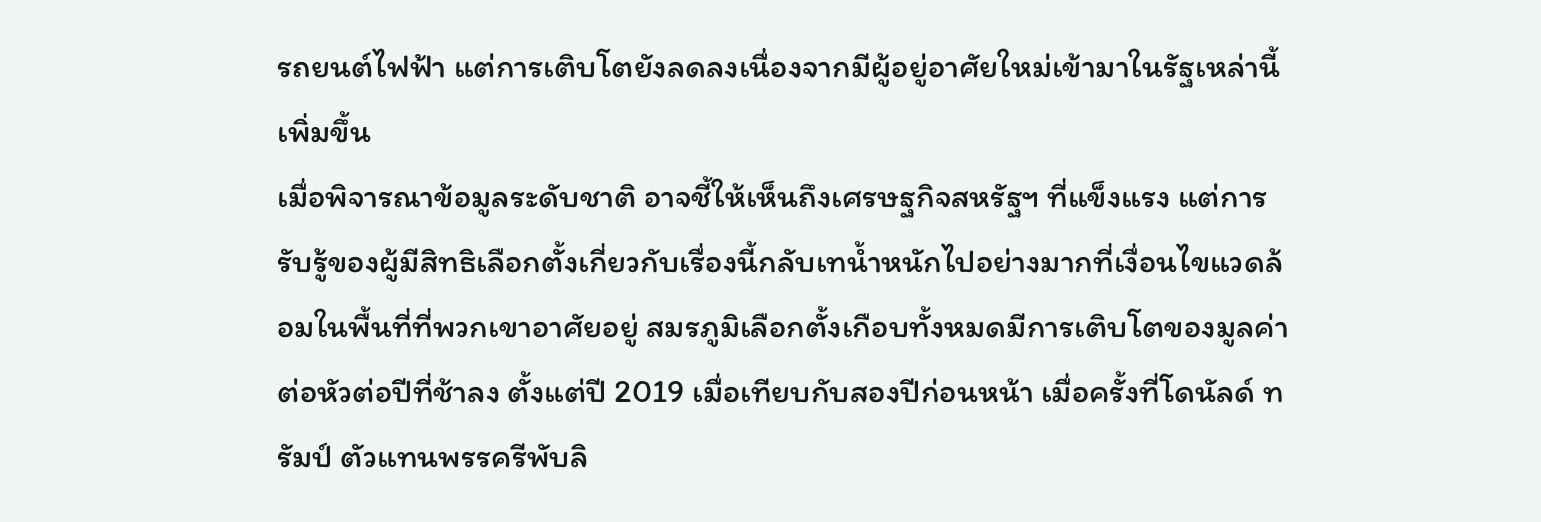รถยนต์ไฟฟ้า แต่การเติบโตยังลดลงเนื่องจากมีผู้อยู่อาศัยใหม่เข้ามาในรัฐเหล่านี้เพิ่มขึ้น
เมื่อพิจารณาข้อมูลระดับชาติ อาจชี้ให้เห็นถึงเศรษฐกิจสหรัฐฯ ที่แข็งแรง แต่การรับรู้ของผู้มีสิทธิเลือกตั้งเกี่ยวกับเรื่องนี้กลับเทน้ำหนักไปอย่างมากที่เงื่อนไขแวดล้อมในพื้นที่ที่พวกเขาอาศัยอยู่ สมรภูมิเลือกตั้งเกือบทั้งหมดมีการเติบโตของมูลค่าต่อหัวต่อปีที่ช้าลง ตั้งแต่ปี 2019 เมื่อเทียบกับสองปีก่อนหน้า เมื่อครั้งที่โดนัลด์ ทรัมป์ ตัวแทนพรรครีพับลิ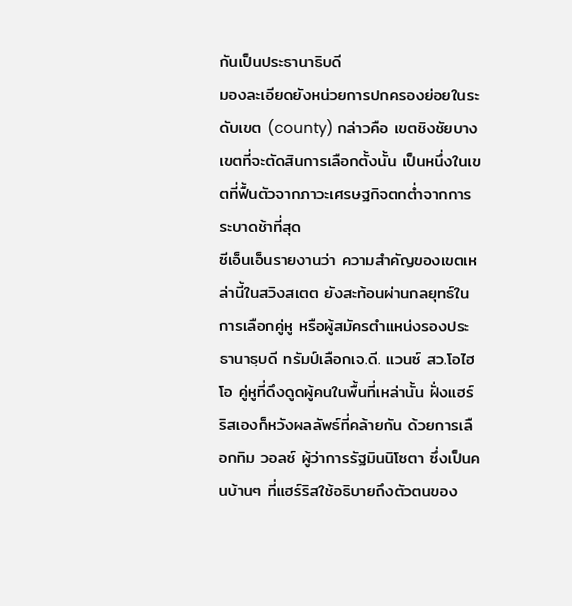กันเป็นประธานาธิบดี
มองละเอียดยังหน่วยการปกครองย่อยในระดับเขต (county) กล่าวคือ เขตชิงชัยบางเขตที่จะตัดสินการเลือกตั้งนั้น เป็นหนึ่งในเขตที่ฟื้นตัวจากภาวะเศรษฐกิจตกต่ำจากการระบาดช้าที่สุด
ซีเอ็นเอ็นรายงานว่า ความสำคัญของเขตเหล่านี้ในสวิงสเตต ยังสะท้อนผ่านกลยุทธ์ในการเลือกคู่หู หรือผู้สมัครตำแหน่งรองประธานาธฺบดี ทรัมป์เลือกเจ.ดี. แวนซ์ สว.โอไฮโอ คู่หูที่ดึงดูดผู้คนในพื้นที่เหล่านั้น ฝั่งแฮร์ริสเองก็หวังผลลัพธ์ที่คล้ายกัน ด้วยการเลือกทิม วอลซ์ ผู้ว่าการรัฐมินนิโซตา ซึ่งเป็นคนบ้านๆ ที่แฮร์ริสใช้อธิบายถึงตัวตนของ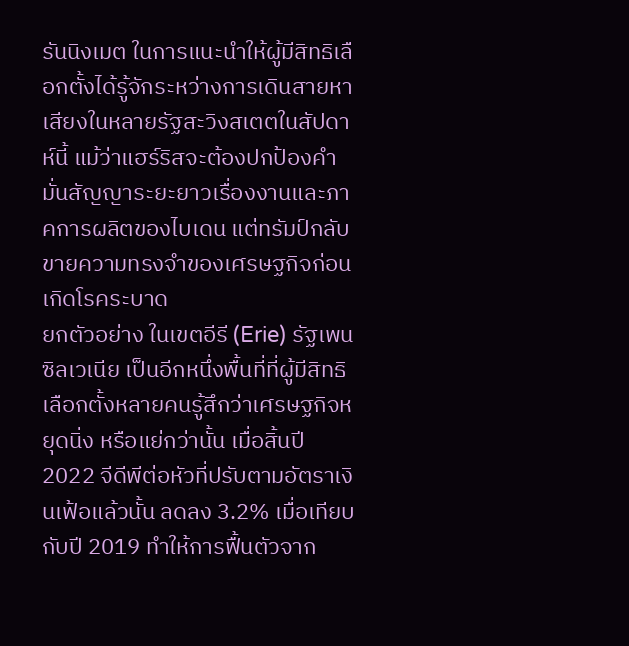รันนิงเมต ในการแนะนำให้ผู้มีสิทธิเลือกตั้งได้รู้จักระหว่างการเดินสายหาเสียงในหลายรัฐสะวิงสเตตในสัปดาห์นี้ แม้ว่าแฮร์ริสจะต้องปกป้องคำมั่นสัญญาระยะยาวเรื่องงานและภาคการผลิตของไบเดน แต่ทรัมป์กลับขายความทรงจำของเศรษฐกิจก่อนเกิดโรคระบาด
ยกตัวอย่าง ในเขตอีรี (Erie) รัฐเพนซิลเวเนีย เป็นอีกหนึ่งพื้นที่ที่ผู้มีสิทธิเลือกตั้งหลายคนรู้สึกว่าเศรษฐกิจหยุดนิ่ง หรือแย่กว่านั้น เมื่อสิ้นปี 2022 จีดีพีต่อหัวที่ปรับตามอัตราเงินเฟ้อแล้วนั้น ลดลง 3.2% เมื่อเทียบกับปี 2019 ทำให้การฟื้นตัวจาก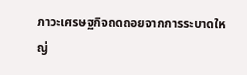ภาวะเศรษฐกิจถดถอยจากการระบาดใหญ่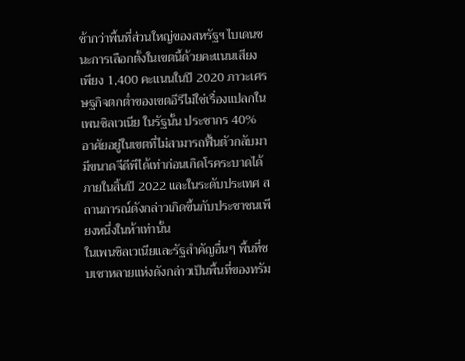ช้ากว่าพื้นที่ส่วนใหญ่ของสหรัฐฯ ไบเดนชนะการเลือกตั้งในเขตนี้ด้วยคะแนนเสียงเพียง 1,400 คะแนนในปี 2020 ภาวะเศรษฐกิจตกต่ำของเขตอีรีไม่ใช่เรื่องแปลกในเพนซิลเวเนีย ในรัฐนั้น ประชากร 40% อาศัยอยู่ในเขตที่ไม่สามารถฟื้นตัวกลับมามีขนาดจีดีพีได้เท่าก่อนเกิดโรคระบาดได้ภายในสิ้นปี 2022 และในระดับประเทศ สถานการณ์ดังกล่าวเกิดขึ้นกับประชาชนเพียงหนึ่งในห้าเท่านั้น
ในเพนซิลเวเนียและรัฐสำคัญอื่นๆ พื้นที่ซบเซาหลายแห่งดังกล่าวเป็นพื้นที่ของทรัม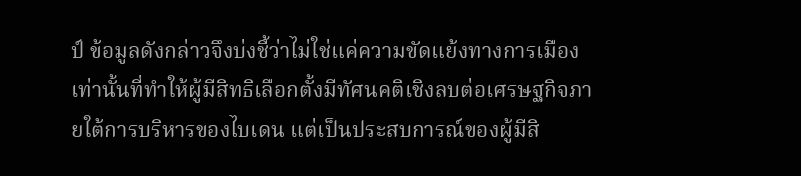ป์ ข้อมูลดังกล่าวจึงบ่งชี้ว่าไม่ใช่แค่ความขัดแย้งทางการเมืองเท่านั้นที่ทำให้ผู้มีสิทธิเลือกตั้งมีทัศนคติเชิงลบต่อเศรษฐกิจภายใต้การบริหารของไบเดน แต่เป็นประสบการณ์ของผู้มีสิ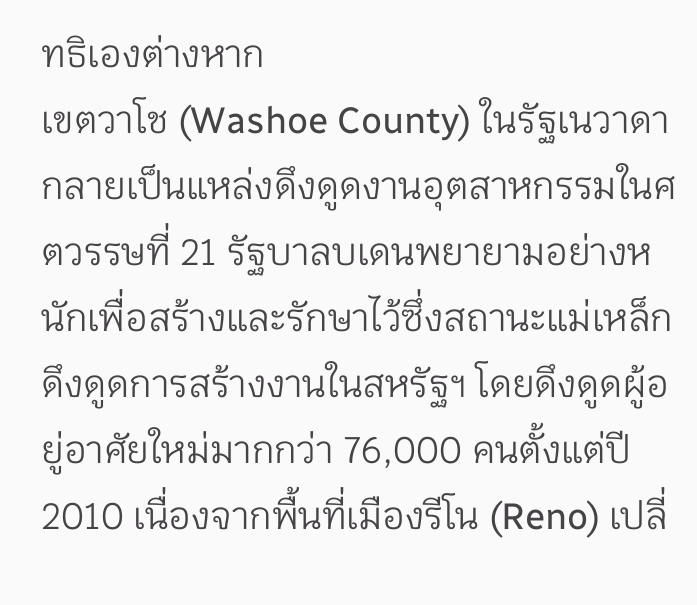ทธิเองต่างหาก
เขตวาโช (Washoe County) ในรัฐเนวาดา กลายเป็นแหล่งดึงดูดงานอุตสาหกรรมในศตวรรษที่ 21 รัฐบาลบเดนพยายามอย่างหนักเพื่อสร้างและรักษาไว้ซึ่งสถานะแม่เหล็กดึงดูดการสร้างงานในสหรัฐฯ โดยดึงดูดผู้อยู่อาศัยใหม่มากกว่า 76,000 คนตั้งแต่ปี 2010 เนื่องจากพื้นที่เมืองรีโน (Reno) เปลี่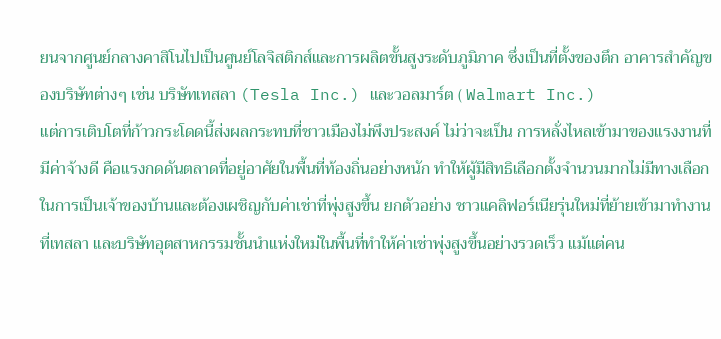ยนจากศูนย์กลางคาสิโนไปเป็นศูนย์โลจิสติกส์และการผลิตขั้นสูงระดับภูมิภาค ซึ่งเป็นที่ตั้งของตึก อาคารสำคัญของบริษัทต่างๆ เช่น บริษัทเทสลา (Tesla Inc.) และวอลมาร์ต ( Walmart Inc.)
แต่การเติบโตที่ก้าวกระโดดนี้ส่งผลกระทบที่ชาวเมืองไม่พึงประสงค์ ไม่ว่าจะเป็น การหลั่งไหลเข้ามาของแรงงานที่มีค่าจ้างดี คือแรงกดดันตลาดที่อยู่อาศัยในพื้นที่ท้องถิ่นอย่างหนัก ทำให้ผู้มีสิทธิเลือกตั้งจำนวนมากไม่มีทางเลือกในการเป็นเจ้าของบ้านและต้องเผชิญกับค่าเช่าที่พุ่งสูงขึ้น ยกตัวอย่าง ชาวแคลิฟอร์เนียรุ่นใหม่ที่ย้ายเข้ามาทำงานที่เทสลา และบริษัทอุตสาหกรรมชั้นนำแห่งใหม่ในพื้นที่ทำให้ค่าเช่าพุ่งสูงขึ้นอย่างรวดเร็ว แม้แต่คน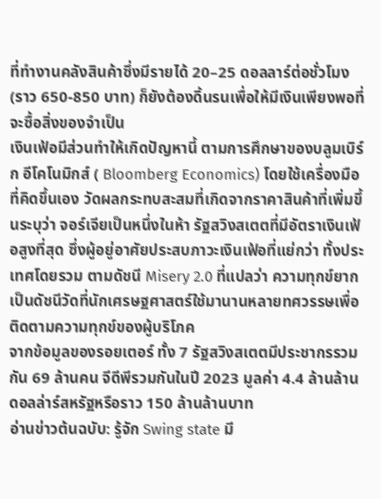ที่ทำงานคลังสินค้าซึ่งมีรายได้ 20–25 ดอลลาร์ต่อชั่วโมง (ราว 650-850 บาท) ก็ยังต้องดิ้นรนเพื่อให้มีเงินเพียงพอที่จะซื้อสิ่งของจำเป็น
เงินเฟ้อมีส่วนทำให้เกิดปัญหานี้ ตามการศึกษาของบลูมเบิร์ก อีโคโนมิกส์ ( Bloomberg Economics) โดยใช้เครื่องมือที่คิดขึ้นเอง วัดผลกระทบสะสมที่เกิดจากราคาสินค้าที่เพิ่มขึ้นระบุว่า จอร์เจียเป็นหนึ่งในห้า รัฐสวิงสเตตที่มีอัตราเงินเฟ้อสูงที่สุด ซึ่งผู้อยู่อาศัยประสบภาวะเงินเฟ้อที่แย่กว่า ทั้งประเทศโดยรวม ตามดัชนี Misery 2.0 ที่แปลว่า ความทุกข์ยาก เป็นดัชนีวัดที่นักเศรษฐศาสตร์ใช้มานานหลายทศวรรษเพื่อติดตามความทุกข์ของผู้บริโภค
จากข้อมูลของรอยเตอร์ ทั้ง 7 รัฐสวิงสเตตมีประชากรรวมกัน 69 ล้านคน จีดีพีรวมกันในปี 2023 มูลค่า 4.4 ล้านล้านดอลล่าร์สหรัฐหรือราว 150 ล้านล้านบาท
อ่านข่าวต้นฉบับ: รู้จัก Swing state มี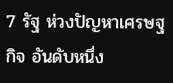7 รัฐ ห่วงปัญหาเศรษฐกิจ อันดับหนึ่ง